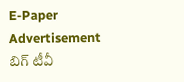E-Paper
Advertisement
బిగ్ టీవీ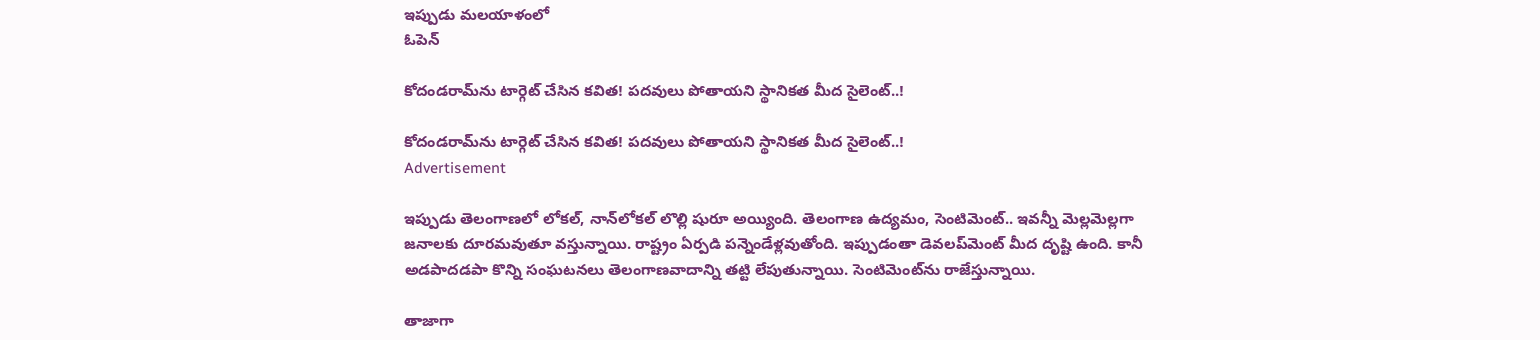ఇప్పుడు మలయాళంలో
ఓపెన్

కోదండ‌రామ్‌ను టార్గెట్ చేసిన క‌విత‌! ప‌ద‌వులు పోతాయ‌ని స్థానిక‌త మీద సైలెంట్‌..!

కోదండ‌రామ్‌ను టార్గెట్ చేసిన క‌విత‌! ప‌ద‌వులు పోతాయ‌ని స్థానిక‌త మీద సైలెంట్‌..!
Advertisement

ఇప్పుడు తెలంగాణ‌లో లోక‌ల్‌, నాన్‌లోక‌ల్ లొల్లి షురూ అయ్యింది. తెలంగాణ ఉద్య‌మం, సెంటిమెంట్‌.. ఇవన్నీ మెల్ల‌మెల్ల‌గా జ‌నాల‌కు దూర‌మ‌వుతూ వ‌స్తున్నాయి. రాష్ట్రం ఏర్ప‌డి ప‌న్నెండేళ్ల‌వుతోంది. ఇప్పుడంతా డెవ‌ల‌ప్‌మెంట్ మీద దృష్టి ఉంది. కానీ అడ‌పాద‌డ‌పా కొన్ని సంఘ‌ట‌న‌లు తెలంగాణ‌వాదాన్ని త‌ట్టి లేపుతున్నాయి. సెంటిమెంట్‌ను రాజేస్తున్నాయి.

తాజాగా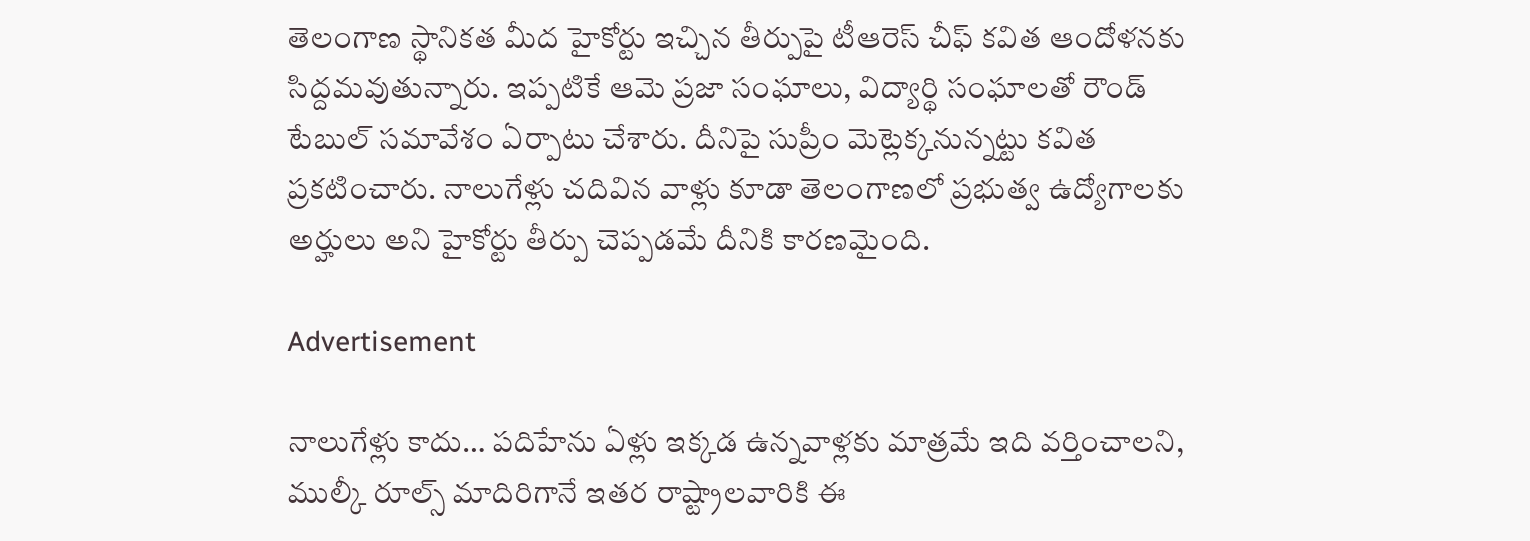తెలంగాణ స్థానిక‌త మీద హైకోర్టు ఇచ్చిన తీర్పుపై టీఆరెస్ చీఫ్ క‌విత ఆందోళ‌న‌కు సిద్ద‌మ‌వుతున్నారు. ఇప్ప‌టికే ఆమె ప్ర‌జా సంఘాలు, విద్యార్థి సంఘాల‌తో రౌండ్ టేబుల్ స‌మావేశం ఏర్పాటు చేశారు. దీనిపై సుప్రీం మెట్లెక్క‌నున్న‌ట్టు క‌విత ప్ర‌క‌టించారు. నాలుగేళ్లు చ‌దివిన వాళ్లు కూడా తెలంగాణ‌లో ప్ర‌భుత్వ ఉద్యోగాల‌కు అర్హులు అని హైకోర్టు తీర్పు చెప్ప‌డమే దీనికి కారణ‌మైంది.

Advertisement

నాలుగేళ్లు కాదు… ప‌దిహేను ఏళ్లు ఇక్క‌డ ఉన్న‌వాళ్ల‌కు మాత్ర‌మే ఇది వ‌ర్తించాల‌ని, ముల్కీ రూల్స్ మాదిరిగానే ఇత‌ర రాష్ట్రాలవారికి ఈ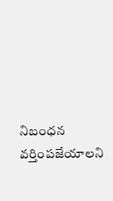నిబంధ‌న వ‌ర్తింప‌జేయాల‌ని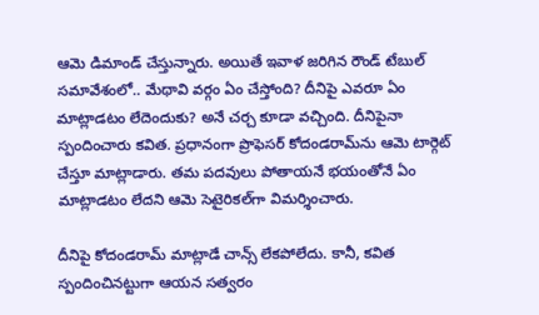ఆమె డిమాండ్ చేస్తున్నారు. అయితే ఇవాళ జ‌రిగిన రౌండ్ టేబుల్ స‌మావేశంలో.. మేథావి వ‌ర్గం ఏం చేస్తోంది? దీనిపై ఎవ‌రూ ఏం మాట్లాడటం లేదెందుకు? అనే చ‌ర్చ కూడా వ‌చ్చింది. దీనిపైనా స్పందించారు క‌విత‌. ప్ర‌ధానంగా ప్రొఫెస‌ర్ కోదండ‌రామ్‌ను ఆమె టార్గెట్‌ చేస్తూ మాట్లాడారు. త‌మ ప‌ద‌వులు పోతాయ‌నే భ‌యంతోనే ఏం మాట్లాడ‌టం లేద‌ని ఆమె సెటైరిక‌ల్‌గా విమ‌ర్శించారు.

దీనిపై కోదండ‌రామ్ మాట్లాడే చాన్స్ లేక‌పోలేదు. కానీ, క‌విత స్పందించిన‌ట్టుగా ఆయ‌న స‌త్వ‌రం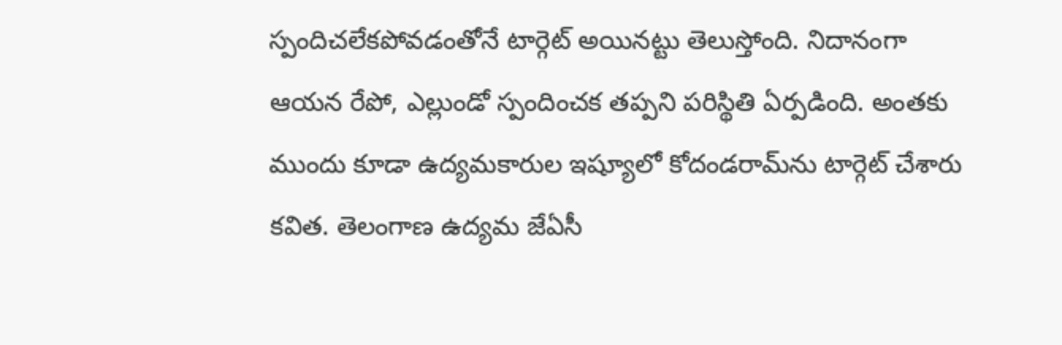స్పందిచ‌లేక‌పోవ‌డంతోనే టార్గెట్ అయిన‌ట్టు తెలుస్తోంది. నిదానంగా ఆయ‌న రేపో, ఎల్లుండో స్పందించ‌క త‌ప్ప‌ని ప‌రిస్థితి ఏర్ప‌డింది. అంత‌కు ముందు కూడా ఉద్య‌మ‌కారుల ఇష్యూలో కోదండ‌రామ్‌ను టార్గెట్ చేశారు క‌విత‌. తెలంగాణ ఉద్య‌మ జేఏసీ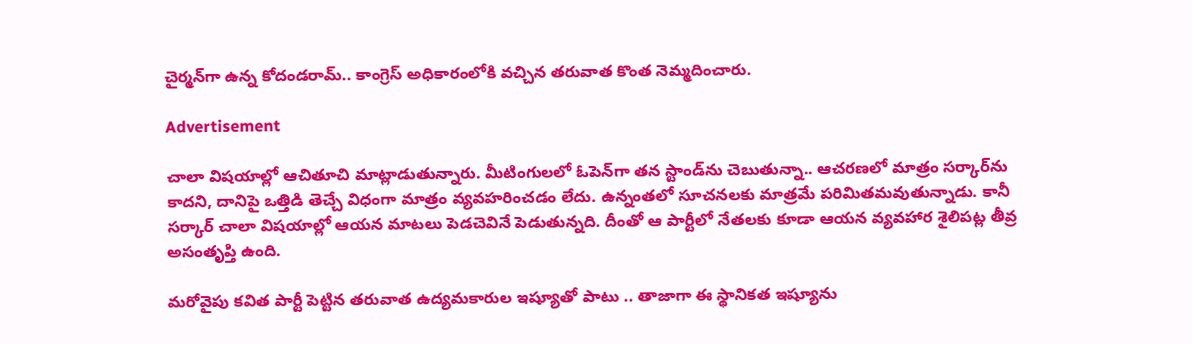చైర్మ‌న్‌గా ఉన్న కోదండ‌రామ్.. కాంగ్రెస్ అధికారంలోకి వ‌చ్చిన త‌రువాత కొంత నెమ్మ‌దించారు.

Advertisement

చాలా విష‌యాల్లో ఆచితూచి మాట్లాడుతున్నారు. మీటింగుల‌లో ఓపెన్‌గా త‌న స్టాండ్‌ను చెబుతున్నా.. ఆచ‌ర‌ణ‌లో మాత్రం స‌ర్కార్‌ను కాద‌ని, దానిపై ఒత్తిడి తెచ్చే విధంగా మాత్రం వ్య‌వ‌హ‌రించ‌డం లేదు. ఉన్నంత‌లో సూచ‌న‌ల‌కు మాత్ర‌మే ప‌రిమిత‌మ‌వుతున్నాడు. కానీ సర్కార్ చాలా విష‌యాల్లో ఆయ‌న మాట‌లు పెడ‌చెవినే పెడుతున్న‌ది. దీంతో ఆ పార్టీలో నేత‌ల‌కు కూడా ఆయ‌న వ్య‌వ‌హార శైలిప‌ట్ల తీవ్ర అసంతృప్తి ఉంది.

మ‌రోవైపు క‌విత పార్టీ పెట్టిన త‌రువాత ఉద్య‌మ‌కారుల ఇష్యూతో పాటు .. తాజాగా ఈ స్థానిక‌త ఇష్యూను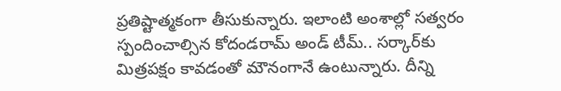ప్ర‌తిష్టాత్మ‌కంగా తీసుకున్నారు. ఇలాంటి అంశాల్లో స‌త్వ‌రం స్పందించాల్సిన కోదండ‌రామ్ అండ్ టీమ్‌.. స‌ర్కార్‌కు మిత్ర‌ప‌క్షం కావ‌డంతో మౌనంగానే ఉంటున్నారు. దీన్ని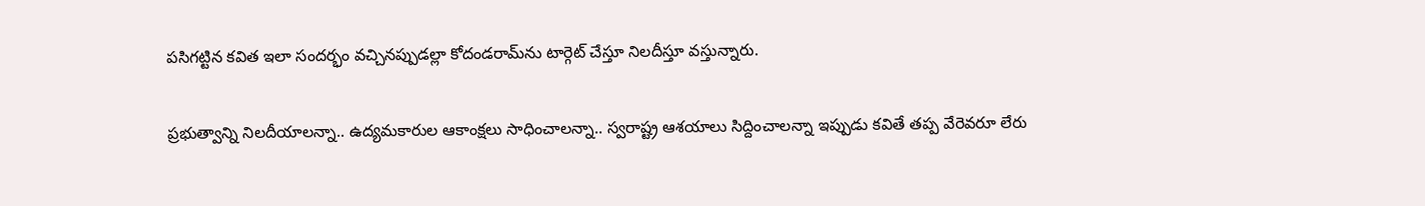ప‌సిగ‌ట్టిన క‌విత ఇలా సంద‌ర్భం వ‌చ్చిన‌ప్పుడల్లా కోదండ‌రామ్‌ను టార్గెట్ చేస్తూ నిల‌దీస్తూ వ‌స్తున్నారు.

ప్ర‌భుత్వాన్ని నిల‌దీయాల‌న్నా.. ఉద్య‌మ‌కారుల ఆకాంక్ష‌లు సాధించాల‌న్నా.. స్వ‌రాష్ట్ర ఆశ‌యాలు సిద్దించాల‌న్నా ఇప్పుడు క‌వితే త‌ప్ప వేరెవ‌రూ లేరు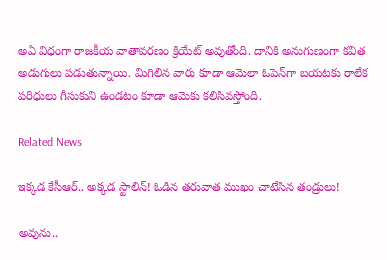అఏ విధంగా రాజ‌కీయ వాతావ‌ర‌ణం క్రియేట్ అవుతోంది. దానికి అనుగుణంగా క‌విత అడుగులు ప‌డుతున్నాయి. మిగిలిన వారు కూడా ఆమెలా ఓపెన్‌గా బ‌య‌ట‌కు రాలేక ప‌రిధులు గీసుకుని ఉండ‌టం కూడా ఆమెకు క‌లిసివ‌స్తోంది.

Related News

ఇక్కడ కేసీఆర్‌.. అక్క‌డ స్టాలిన్‌! ఓడిన త‌రువాత ముఖం చాటేసిన తండ్రులు!

అవును..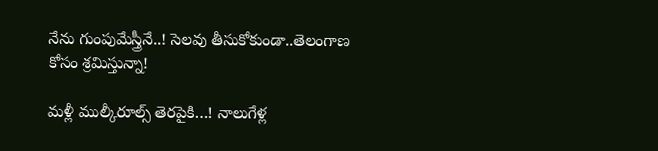నేను గుంపుమేస్త్రీనే..! సెల‌వు తీసుకోకుండా..తెలంగాణ కోసం శ్ర‌మిస్తున్నా!

మ‌ళ్లీ ముల్కీరూల్స్ తెర‌పైకి…! నాలుగేళ్ల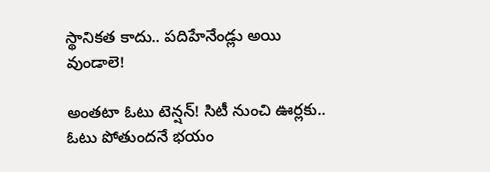స్థానిక‌త కాదు.. ప‌దిహేనేండ్లు అయి వుండాలె!

అంత‌టా ఓటు టెన్ష‌న్‌! సిటీ నుంచి ఊర్ల‌కు.. ఓటు పోతుంద‌నే భ‌యం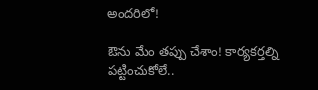అంద‌రిలో!

ఔను మేం త‌ప్పు చేశాం! కార్య‌క‌ర్త‌ల్ని ప‌ట్టించుకోలే..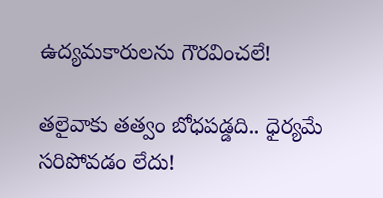ఉద్య‌మ‌కారుల‌ను గౌర‌వించ‌లే!

త‌లైవాకు త‌త్వం బోధ‌ప‌డ్డ‌ది.. ధైర్య‌మే స‌రిపోవ‌డం లేదు!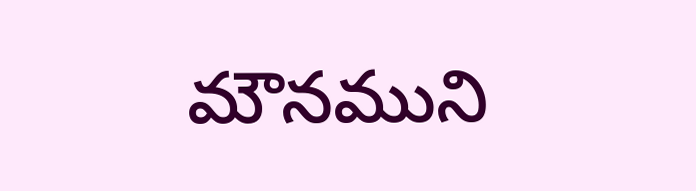మౌన‌ముని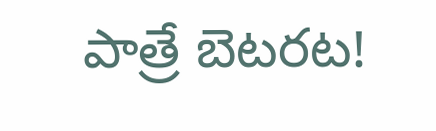పాత్రే బెట‌ర‌ట‌!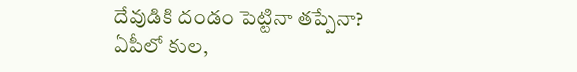దేవుడికి దండం పెట్టినా త‌ప్పేనా? ఏపీలో కుల‌,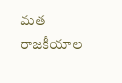మ‌త రాజ‌కీయాల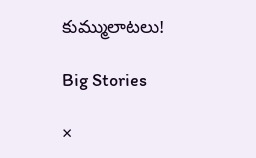కుమ్ములాట‌లు!

Big Stories

×